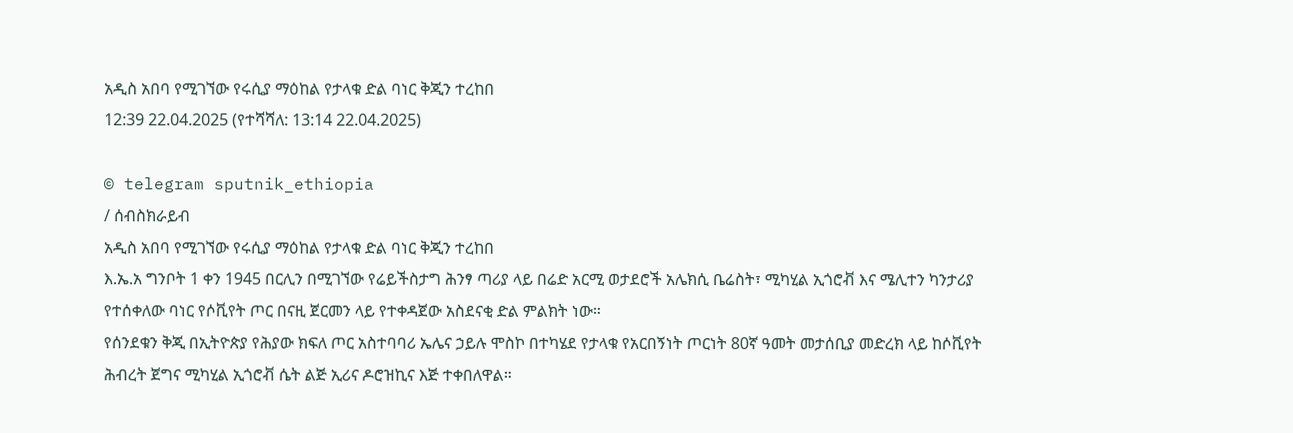አዲስ አበባ የሚገኘው የሩሲያ ማዕከል የታላቁ ድል ባነር ቅጂን ተረከበ
12:39 22.04.2025 (የተሻሻለ: 13:14 22.04.2025)

© telegram sputnik_ethiopia
/ ሰብስክራይብ
አዲስ አበባ የሚገኘው የሩሲያ ማዕከል የታላቁ ድል ባነር ቅጂን ተረከበ
እ.ኤ.አ ግንቦት 1 ቀን 1945 በርሊን በሚገኘው የሬይችስታግ ሕንፃ ጣሪያ ላይ በሬድ አርሚ ወታደሮች አሌክሲ ቤሬስት፣ ሚካሂል ኢጎሮቭ እና ሜሊተን ካንታሪያ የተሰቀለው ባነር የሶቪየት ጦር በናዚ ጀርመን ላይ የተቀዳጀው አስደናቂ ድል ምልክት ነው።
የሰንደቁን ቅጂ በኢትዮጵያ የሕያው ክፍለ ጦር አስተባባሪ ኤሌና ኃይሉ ሞስኮ በተካሄደ የታላቁ የአርበኝነት ጦርነት 80ኛ ዓመት መታሰቢያ መድረክ ላይ ከሶቪየት ሕብረት ጀግና ሚካሂል ኢጎሮቭ ሴት ልጅ ኢሪና ዶሮዝኪና እጅ ተቀበለዋል።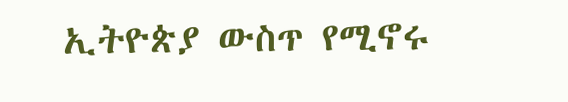ኢትዮጵያ ውስጥ የሚኖሩ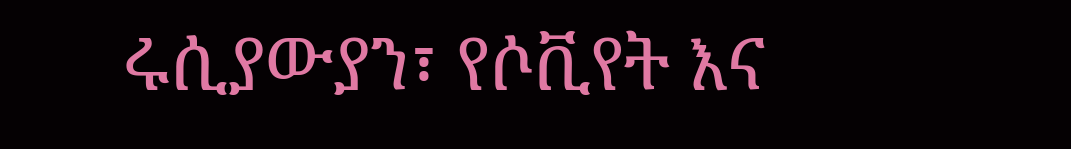ሩሲያውያን፣ የሶቪየት እና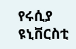የሩሲያ ዩኒቨርስቲ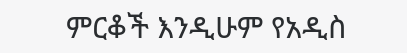ምርቆች እንዲሁም የአዲስ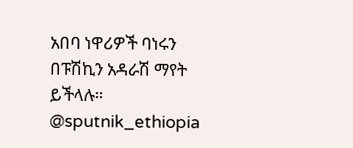አበባ ነዋሪዎች ባነሩን በፑሽኪን አዳራሽ ማየት ይችላሉ።
@sputnik_ethiopia